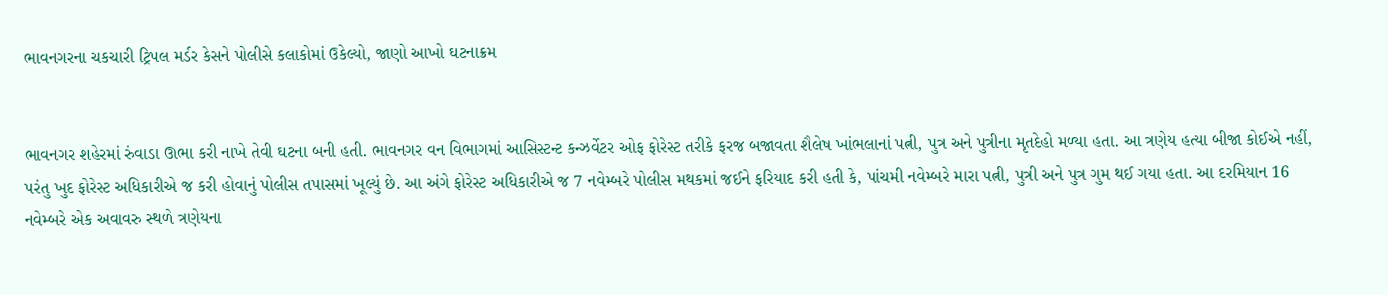ભાવનગરના ચકચારી ટ્રિપલ મર્ડર કેસને પોલીસે કલાકોમાં ઉકેલ્યો, જાણો આખો ઘટનાક્રમ


ભાવનગર શહેરમાં રુંવાડા ઊભા કરી નાખે તેવી ઘટના બની હતી. ભાવનગર વન વિભાગમાં આસિસ્ટન્ટ કન્ઝર્વેટર ઓફ ફોરેસ્ટ તરીકે ફરજ બજાવતા શૈલેષ ખાંભલાનાં પત્ની, પુત્ર અને પુત્રીના મૃતદેહો મળ્યા હતા. આ ત્રણેય હત્યા બીજા કોઈએ નહીં, પરંતુ ખુદ ફોરેસ્ટ અધિકારીએ જ કરી હોવાનું પોલીસ તપાસમાં ખૂલ્યું છે. આ અંગે ફોરેસ્ટ અધિકારીએ જ 7 નવેમ્બરે પોલીસ મથકમાં જઈને ફરિયાદ કરી હતી કે, પાંચમી નવેમ્બરે મારા પત્ની, પુત્રી અને પુત્ર ગુમ થઈ ગયા હતા. આ દરમિયાન 16 નવેમ્બરે એક અવાવરુ સ્થળે ત્રણેયના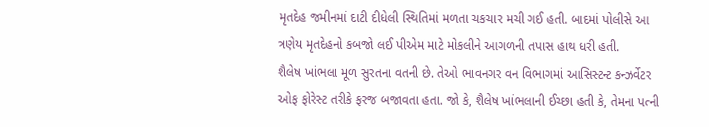મૃતદેહ જમીનમાં દાટી દીધેલી સ્થિતિમાં મળતા ચકચાર મચી ગઈ હતી. બાદમાં પોલીસે આ ત્રણેય મૃતદેહનો કબજો લઈ પીએમ માટે મોકલીને આગળની તપાસ હાથ ધરી હતી.
શૈલેષ ખાંભલા મૂળ સુરતના વતની છે. તેઓ ભાવનગર વન વિભાગમાં આસિસ્ટન્ટ કન્ઝર્વેટર ઓફ ફોરેસ્ટ તરીકે ફરજ બજાવતા હતા. જો કે, શૈલેષ ખાંભલાની ઈચ્છા હતી કે, તેમના પત્ની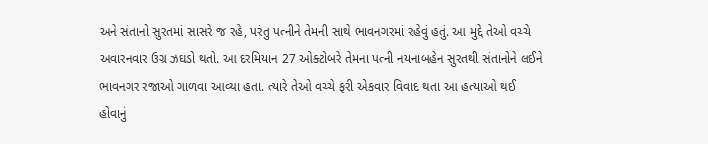અને સંતાનો સુરતમાં સાસરે જ રહે, પરંતુ પત્નીને તેમની સાથે ભાવનગરમાં રહેવું હતું. આ મુદ્દે તેઓ વચ્ચે અવારનવાર ઉગ્ર ઝઘડો થતો. આ દરમિયાન 27 ઓક્ટોબરે તેમના પત્ની નયનાબહેન સુરતથી સંતાનોને લઈને ભાવનગર રજાઓ ગાળવા આવ્યા હતા. ત્યારે તેઓ વચ્ચે ફરી એકવાર વિવાદ થતા આ હત્યાઓ થઈ હોવાનું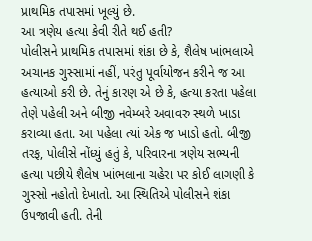પ્રાથમિક તપાસમાં ખૂલ્યું છે.
આ ત્રણેય હત્યા કેવી રીતે થઈ હતી?
પોલીસને પ્રાથમિક તપાસમાં શંકા છે કે, શૈલેષ ખાંભલાએ અચાનક ગુસ્સામાં નહીં, પરંતુ પૂર્વાયોજન કરીને જ આ હત્યાઓ કરી છે. તેનું કારણ એ છે કે, હત્યા કરતા પહેલા તેણે પહેલી અને બીજી નવેમ્બરે અવાવરુ સ્થળે ખાડા કરાવ્યા હતા. આ પહેલા ત્યાં એક જ ખાડો હતો. બીજી તરફ, પોલીસે નોંધ્યું હતું કે, પરિવારના ત્રણેય સભ્યની હત્યા પછીયે શૈલેષ ખાંભલાના ચહેરા પર કોઈ લાગણી કે ગુસ્સો નહોતો દેખાતો. આ સ્થિતિએ પોલીસને શંકા ઉપજાવી હતી. તેની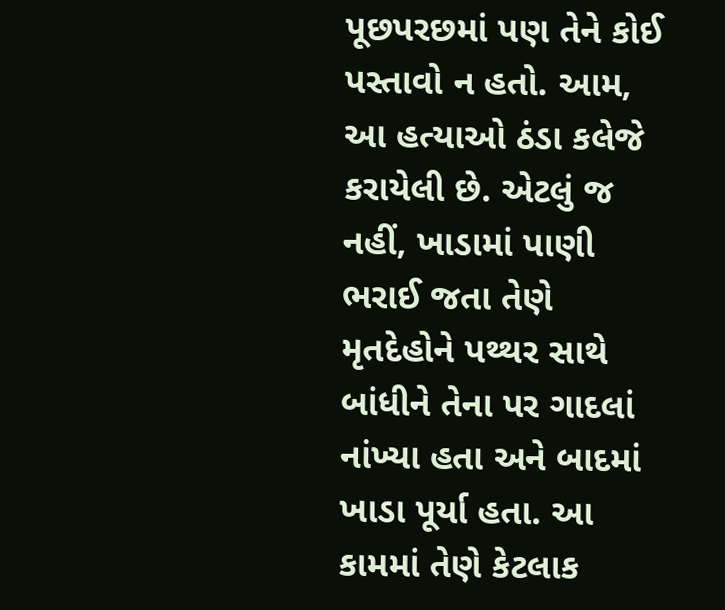પૂછપરછમાં પણ તેને કોઈ પસ્તાવો ન હતો. આમ, આ હત્યાઓ ઠંડા કલેજે કરાયેલી છે. એટલું જ નહીં, ખાડામાં પાણી ભરાઈ જતા તેણે મૃતદેહોને પથ્થર સાથે બાંધીને તેના પર ગાદલાં નાંખ્યા હતા અને બાદમાં ખાડા પૂર્યા હતા. આ કામમાં તેણે કેટલાક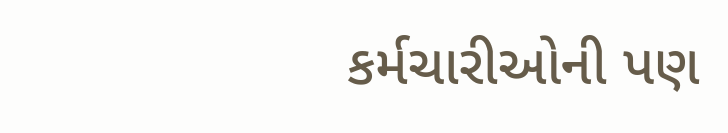કર્મચારીઓની પણ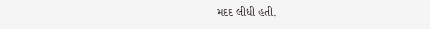મદદ લીધી હતી.